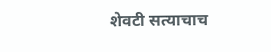शेवटी सत्याचाच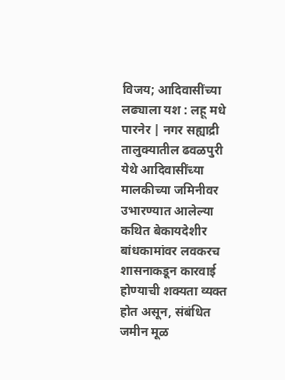विजय; आदिवासींच्या लढ्याला यश : लहू मधे
पारनेर | नगर सह्याद्री
तालुक्यातील ढवळपुरी येथे आदिवासींच्या मालकीच्या जमिनीवर उभारण्यात आलेल्या कथित बेकायदेशीर बांधकामांवर लवकरच शासनाकडून कारवाई होण्याची शक्यता व्यक्त होत असून, संबंधित जमीन मूळ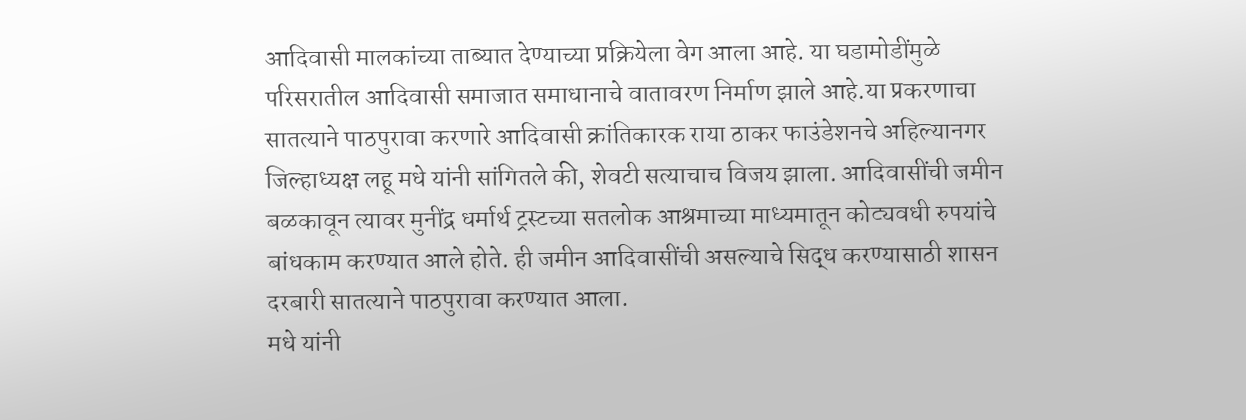आदिवासी मालकांच्या ताब्यात देण्याच्या प्रक्रियेला वेग आला आहे. या घडामोडींमुळे परिसरातील आदिवासी समाजात समाधानाचे वातावरण निर्माण झाले आहे.या प्रकरणाचा सातत्याने पाठपुरावा करणारे आदिवासी क्रांतिकारक राया ठाकर फाउंडेशनचे अहिल्यानगर जिल्हाध्यक्ष लहू मधे यांनी सांगितले की, शेवटी सत्याचाच विजय झाला. आदिवासींची जमीन बळकावून त्यावर मुनींद्र धर्मार्थ ट्रस्टच्या सतलोक आश्रमाच्या माध्यमातून कोट्यवधी रुपयांचे बांधकाम करण्यात आले होते. ही जमीन आदिवासींची असल्याचे सिद्ध करण्यासाठी शासन दरबारी सातत्याने पाठपुरावा करण्यात आला.
मधे यांनी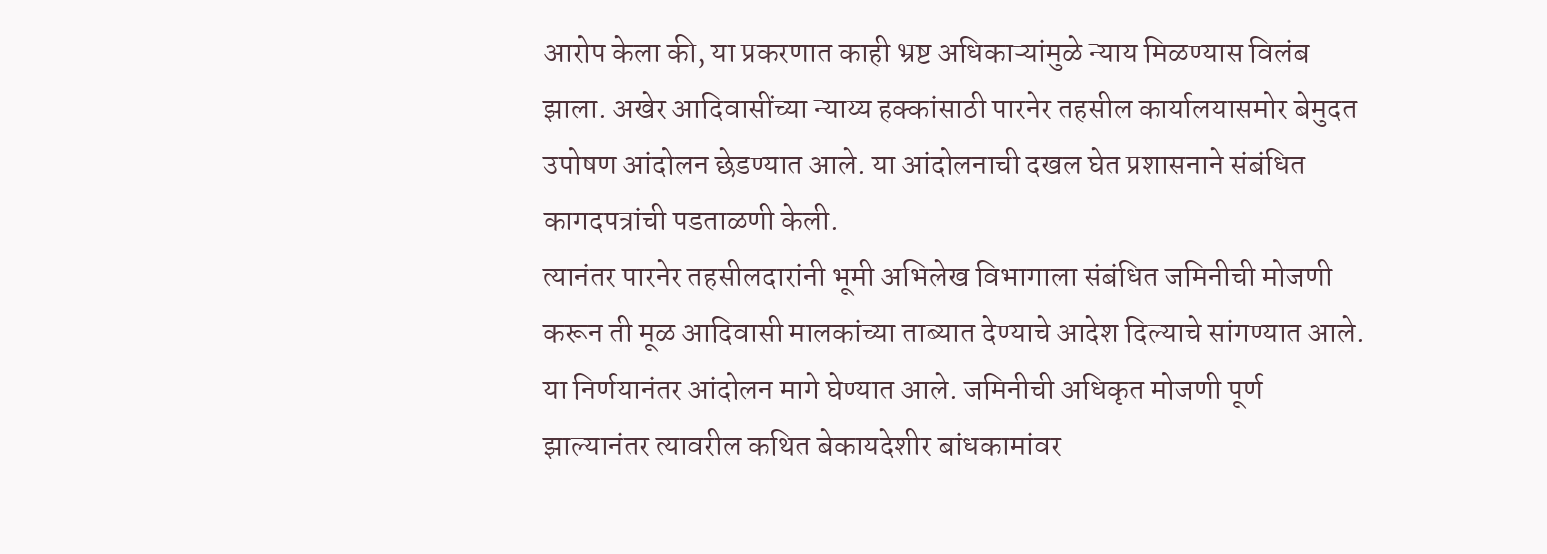आरोप केला की, या प्रकरणात काही भ्रष्ट अधिकाऱ्यांमुळे न्याय मिळण्यास विलंब झाला. अखेर आदिवासींच्या न्याय्य हक्कांसाठी पारनेर तहसील कार्यालयासमोर बेमुदत उपोषण आंदोलन छेडण्यात आले. या आंदोलनाची दखल घेत प्रशासनाने संबंधित कागदपत्रांची पडताळणी केली.
त्यानंतर पारनेर तहसीलदारांनी भूमी अभिलेख विभागाला संबंधित जमिनीची मोजणी करून ती मूळ आदिवासी मालकांच्या ताब्यात देण्याचे आदेश दिल्याचे सांगण्यात आले. या निर्णयानंतर आंदोलन मागे घेण्यात आले. जमिनीची अधिकृत मोजणी पूर्ण झाल्यानंतर त्यावरील कथित बेकायदेशीर बांधकामांवर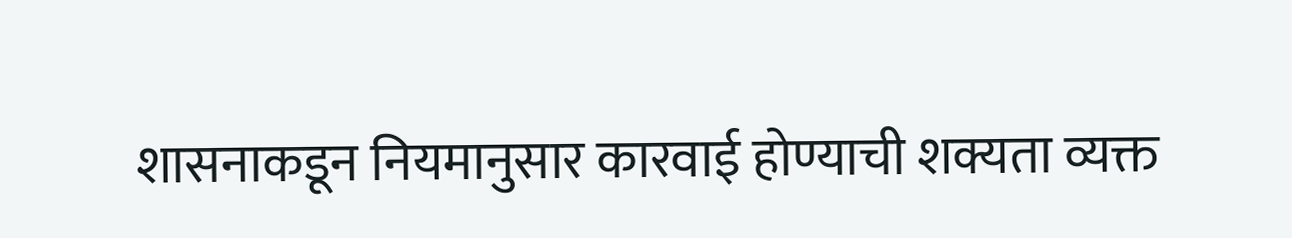शासनाकडून नियमानुसार कारवाई होण्याची शक्यता व्यक्त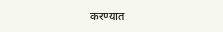करण्यात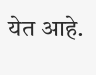येत आहे.